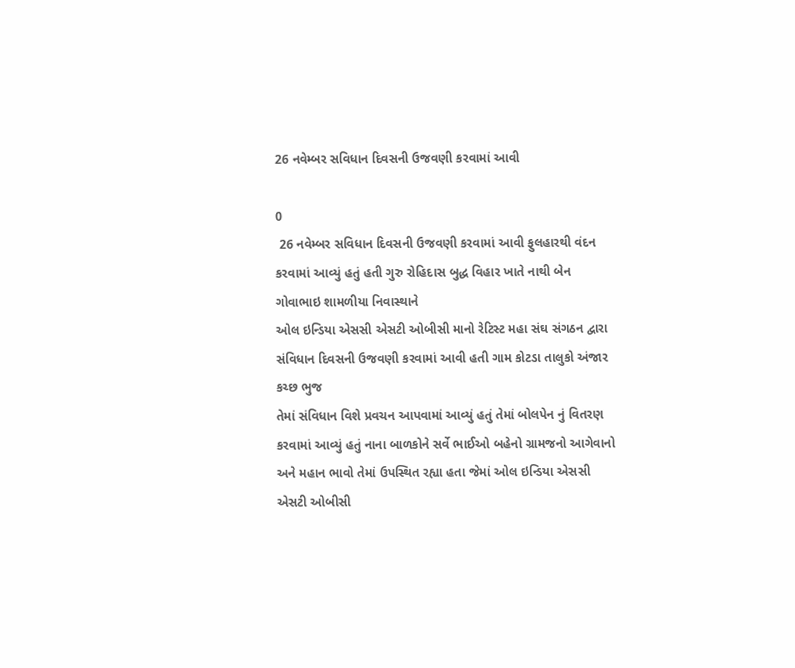26 નવેમ્બર સવિધાન દિવસની ઉજવણી કરવામાં આવી

0
 26 નવેમ્બર સવિધાન દિવસની ઉજવણી કરવામાં આવી ફુલહારથી વંદન કરવામાં આવ્યું હતું હતી ગુરુ રોહિદાસ બુદ્ધ વિહાર ખાતે નાથી બેન ગોવાભાઇ શામળીયા નિવાસ્થાને
ઓલ ઇન્ડિયા એસસી એસટી ઓબીસી માનો રેટિસ્ટ મહા સંઘ સંગઠન દ્વારા
સંવિધાન દિવસની ઉજવણી કરવામાં આવી હતી ગામ કોટડા તાલુકો અંજાર કચ્છ ભુજ
તેમાં સંવિધાન વિશે પ્રવચન આપવામાં આવ્યું હતું તેમાં બોલપેન નું વિતરણ કરવામાં આવ્યું હતું નાના બાળકોને સર્વે ભાઈઓ બહેનો ગ્રામજનો આગેવાનો અને મહાન ભાવો તેમાં ઉપસ્થિત રહ્યા હતા જેમાં ઓલ ઇન્ડિયા એસસી એસટી ઓબીસી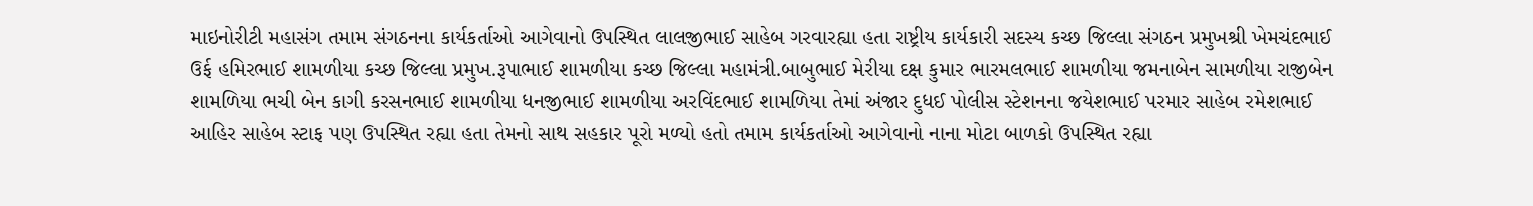માઇનોરીટી મહાસંગ તમામ સંગઠનના કાર્યકર્તાઓ આગેવાનો ઉપસ્થિત લાલજીભાઈ સાહેબ ગરવારહ્યા હતા રાષ્ટ્રીય કાર્યકારી સદસ્ય કચ્છ જિલ્લા સંગઠન પ્રમુખશ્રી ખેમચંદભાઈ ઉર્ફ હમિરભાઈ શામળીયા કચ્છ જિલ્લા પ્રમુખ.રૂપાભાઈ શામળીયા કચ્છ જિલ્લા મહામંત્રી.બાબુભાઈ મેરીયા દક્ષ કુમાર ભારમલભાઈ શામળીયા જમનાબેન સામળીયા રાજીબેન શામળિયા ભચી બેન કાગી કરસનભાઈ શામળીયા ધનજીભાઈ શામળીયા અરવિંદભાઈ શામળિયા તેમાં અંજાર દુધઈ પોલીસ સ્ટેશનના જયેશભાઈ પરમાર સાહેબ રમેશભાઈ આહિર સાહેબ સ્ટાફ પણ ઉપસ્થિત રહ્યા હતા તેમનો સાથ સહકાર પૂરો મળ્યો હતો તમામ કાર્યકર્તાઓ આગેવાનો નાના મોટા બાળકો ઉપસ્થિત રહ્યા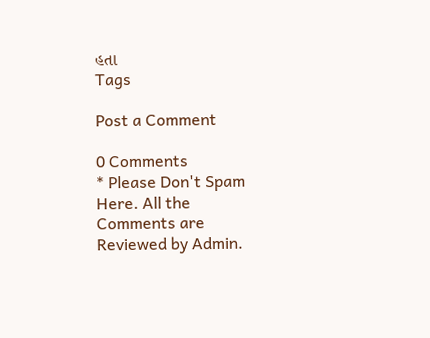હતા
Tags

Post a Comment

0 Comments
* Please Don't Spam Here. All the Comments are Reviewed by Admin.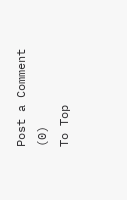Post a Comment (0)
To Top